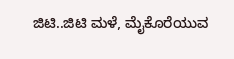ಜಿಟಿ..ಜಿಟಿ ಮಳೆ, ಮೈಕೊರೆಯುವ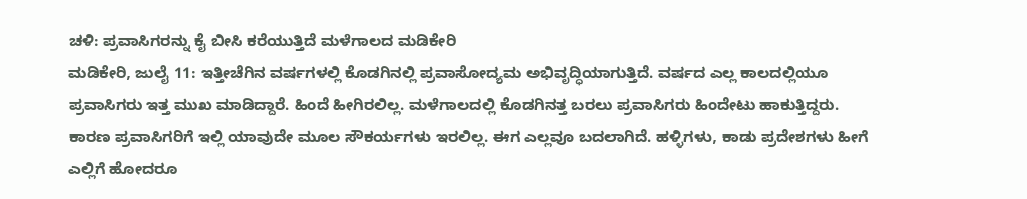ಚಳಿ: ಪ್ರವಾಸಿಗರನ್ನು ಕೈ ಬೀಸಿ ಕರೆಯುತ್ತಿದೆ ಮಳೆಗಾಲದ ಮಡಿಕೇರಿ
ಮಡಿಕೇರಿ, ಜುಲೈ 11: ಇತ್ತೀಚೆಗಿನ ವರ್ಷಗಳಲ್ಲಿ ಕೊಡಗಿನಲ್ಲಿ ಪ್ರವಾಸೋದ್ಯಮ ಅಭಿವೃದ್ಧಿಯಾಗುತ್ತಿದೆ. ವರ್ಷದ ಎಲ್ಲ ಕಾಲದಲ್ಲಿಯೂ ಪ್ರವಾಸಿಗರು ಇತ್ತ ಮುಖ ಮಾಡಿದ್ದಾರೆ. ಹಿಂದೆ ಹೀಗಿರಲಿಲ್ಲ. ಮಳೆಗಾಲದಲ್ಲಿ ಕೊಡಗಿನತ್ತ ಬರಲು ಪ್ರವಾಸಿಗರು ಹಿಂದೇಟು ಹಾಕುತ್ತಿದ್ದರು. ಕಾರಣ ಪ್ರವಾಸಿಗರಿಗೆ ಇಲ್ಲಿ ಯಾವುದೇ ಮೂಲ ಸೌಕರ್ಯಗಳು ಇರಲಿಲ್ಲ. ಈಗ ಎಲ್ಲವೂ ಬದಲಾಗಿದೆ. ಹಳ್ಳಿಗಳು, ಕಾಡು ಪ್ರದೇಶಗಳು ಹೀಗೆ ಎಲ್ಲಿಗೆ ಹೋದರೂ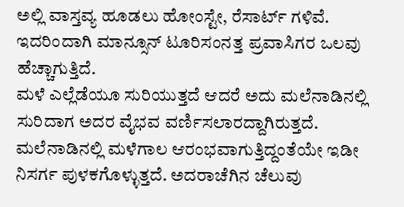ಅಲ್ಲಿ ವಾಸ್ತವ್ಯ ಹೂಡಲು ಹೋಂಸ್ಟೇ, ರೆಸಾರ್ಟ್ ಗಳಿವೆ. ಇದರಿಂದಾಗಿ ಮಾನ್ಸೂನ್ ಟೂರಿಸಂನತ್ತ ಪ್ರವಾಸಿಗರ ಒಲವು ಹೆಚ್ಚಾಗುತ್ತಿದೆ.
ಮಳೆ ಎಲ್ಲೆಡೆಯೂ ಸುರಿಯುತ್ತದೆ ಆದರೆ ಅದು ಮಲೆನಾಡಿನಲ್ಲಿ ಸುರಿದಾಗ ಅದರ ವೈಭವ ವರ್ಣಿಸಲಾರದ್ದಾಗಿರುತ್ತದೆ. ಮಲೆನಾಡಿನಲ್ಲಿ ಮಳೆಗಾಲ ಆರಂಭವಾಗುತ್ತಿದ್ದಂತೆಯೇ ಇಡೀ ನಿಸರ್ಗ ಪುಳಕಗೊಳ್ಳುತ್ತದೆ. ಅದರಾಚೆಗಿನ ಚೆಲುವು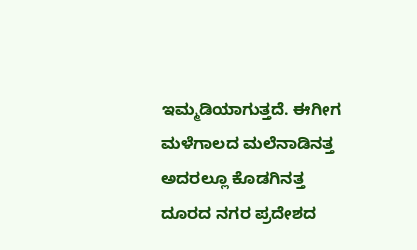ಇಮ್ಮಡಿಯಾಗುತ್ತದೆ. ಈಗೀಗ ಮಳೆಗಾಲದ ಮಲೆನಾಡಿನತ್ತ ಅದರಲ್ಲೂ ಕೊಡಗಿನತ್ತ ದೂರದ ನಗರ ಪ್ರದೇಶದ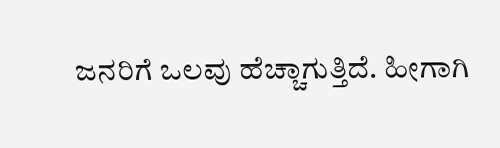ಜನರಿಗೆ ಒಲವು ಹೆಚ್ಚಾಗುತ್ತಿದೆ. ಹೀಗಾಗಿ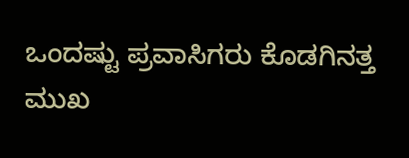ಒಂದಷ್ಟು ಪ್ರವಾಸಿಗರು ಕೊಡಗಿನತ್ತ ಮುಖ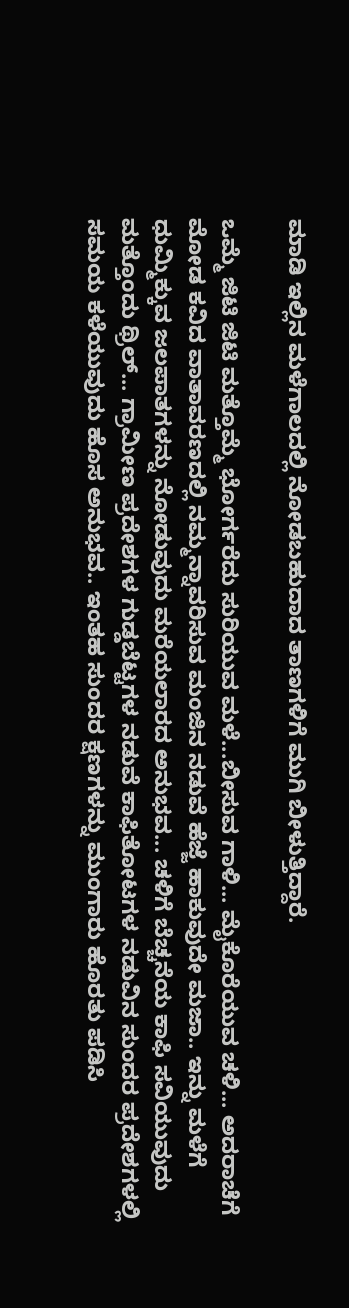ಮಾಡಿ ಇಲ್ಲಿನ ಮಳೆಗಾಲದಲ್ಲಿ ನೋಡಬಹುದಾದ ತಾಣಗಳಿಗೆ ಮುಗಿ ಬೀಳುತ್ತಿದ್ದಾರೆ.

ಒಮ್ಮೆ ಜಿಟಿ ಜಿಟಿ ಮತ್ತೊಮ್ಮೆ ಭೋರ್ಗರೆದು ಸುರಿಯುವ ಮಳೆ...ಬೀಸುವ ಗಾಳಿ... ಮೈಕೊರೆಯುವ ಚಳಿ... ಅದರಾಚೆಗೆ ಮೋಡ ಕವಿದ ವಾತಾವರಣದಲ್ಲಿ ನಮ್ಮನ್ನಾವರಿಸುವ ಮಂಜಿನ ನಡುವೆ ಹೆಜ್ಜೆ ಹಾಕುವುದೇ ಮಜಾ.. ಇನ್ನು ಮಳೆಗೆ ಧುಮ್ಮಿಕ್ಕುವ ಜಲಪಾತಗಳನ್ನು ನೋಡುವುದು ಮರೆಯಲಾರದ ಅನುಭವ... ಚಳಿಗೆ ಬೆಚ್ಚನೆಯ ಕಾಫಿ ಸವಿಯುವುದು ಮತ್ತೊಂದು ಥ್ರಿಲ್... ಗ್ರಾಮೀಣ ಪ್ರದೇಶಗಳ ಗುಡ್ಡಬೆಟ್ಟಗಳ ನಡುವೆ ಕಾಫಿತೋಟಗಳ ನಡುವಿನ ಸುಂದರ ಪ್ರದೇಶಗಳಲ್ಲಿ ಸಮಯ ಕಳೆಯುವುದು ಹೊಸ ಅನುಭವ.. ಇಂತಹ ಸುಂದರ ಕ್ಷಣಗಳನ್ನು ಮುಂಗಾರು ಹೊರತು ಪಡಿಸಿ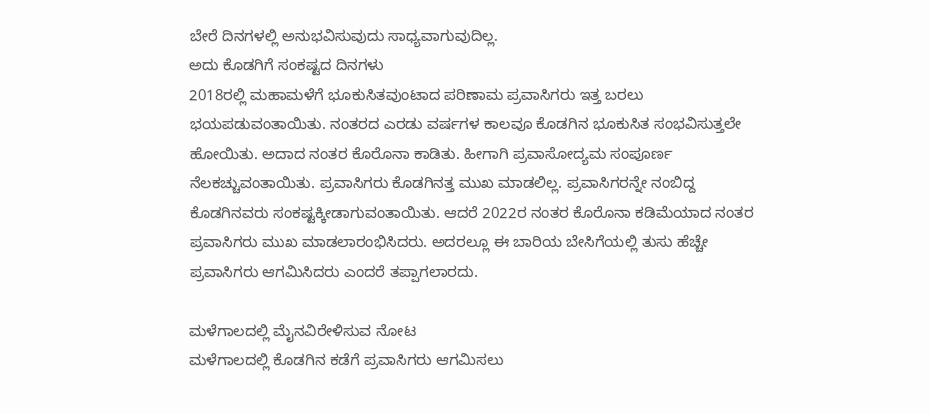ಬೇರೆ ದಿನಗಳಲ್ಲಿ ಅನುಭವಿಸುವುದು ಸಾಧ್ಯವಾಗುವುದಿಲ್ಲ.
ಅದು ಕೊಡಗಿಗೆ ಸಂಕಷ್ಟದ ದಿನಗಳು
2018ರಲ್ಲಿ ಮಹಾಮಳೆಗೆ ಭೂಕುಸಿತವುಂಟಾದ ಪರಿಣಾಮ ಪ್ರವಾಸಿಗರು ಇತ್ತ ಬರಲು ಭಯಪಡುವಂತಾಯಿತು. ನಂತರದ ಎರಡು ವರ್ಷಗಳ ಕಾಲವೂ ಕೊಡಗಿನ ಭೂಕುಸಿತ ಸಂಭವಿಸುತ್ತಲೇ ಹೋಯಿತು. ಅದಾದ ನಂತರ ಕೊರೊನಾ ಕಾಡಿತು. ಹೀಗಾಗಿ ಪ್ರವಾಸೋದ್ಯಮ ಸಂಪೂರ್ಣ ನೆಲಕಚ್ಚುವಂತಾಯಿತು. ಪ್ರವಾಸಿಗರು ಕೊಡಗಿನತ್ತ ಮುಖ ಮಾಡಲಿಲ್ಲ. ಪ್ರವಾಸಿಗರನ್ನೇ ನಂಬಿದ್ದ ಕೊಡಗಿನವರು ಸಂಕಷ್ಟಕ್ಕೀಡಾಗುವಂತಾಯಿತು. ಆದರೆ 2022ರ ನಂತರ ಕೊರೊನಾ ಕಡಿಮೆಯಾದ ನಂತರ ಪ್ರವಾಸಿಗರು ಮುಖ ಮಾಡಲಾರಂಭಿಸಿದರು. ಅದರಲ್ಲೂ ಈ ಬಾರಿಯ ಬೇಸಿಗೆಯಲ್ಲಿ ತುಸು ಹೆಚ್ಚೇ ಪ್ರವಾಸಿಗರು ಆಗಮಿಸಿದರು ಎಂದರೆ ತಪ್ಪಾಗಲಾರದು.

ಮಳೆಗಾಲದಲ್ಲಿ ಮೈನವಿರೇಳಿಸುವ ನೋಟ
ಮಳೆಗಾಲದಲ್ಲಿ ಕೊಡಗಿನ ಕಡೆಗೆ ಪ್ರವಾಸಿಗರು ಆಗಮಿಸಲು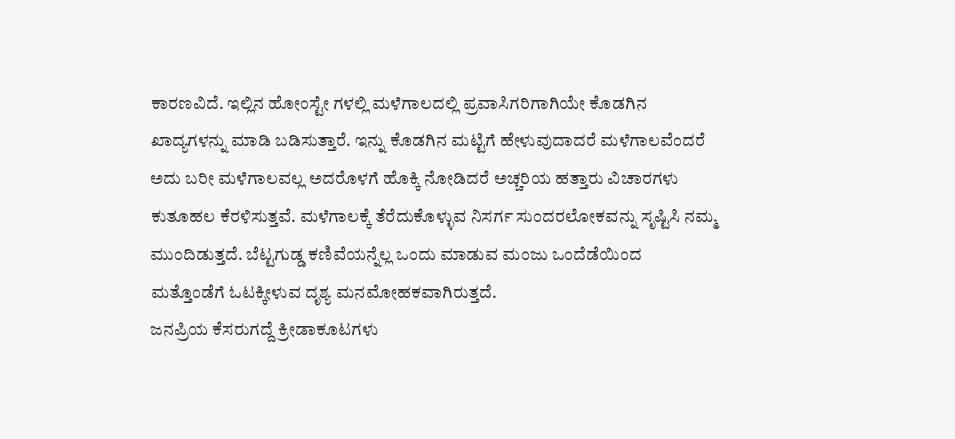ಕಾರಣವಿದೆ. ಇಲ್ಲಿನ ಹೋಂಸ್ಟೇ ಗಳಲ್ಲಿ ಮಳೆಗಾಲದಲ್ಲಿ ಪ್ರವಾಸಿಗರಿಗಾಗಿಯೇ ಕೊಡಗಿನ ಖಾದ್ಯಗಳನ್ನು ಮಾಡಿ ಬಡಿಸುತ್ತಾರೆ. ಇನ್ನು ಕೊಡಗಿನ ಮಟ್ಟಿಗೆ ಹೇಳುವುದಾದರೆ ಮಳೆಗಾಲವೆಂದರೆ ಅದು ಬರೀ ಮಳೆಗಾಲವಲ್ಲ ಅದರೊಳಗೆ ಹೊಕ್ಕಿ ನೋಡಿದರೆ ಅಚ್ಚರಿಯ ಹತ್ತಾರು ವಿಚಾರಗಳು ಕುತೂಹಲ ಕೆರಳಿಸುತ್ತವೆ. ಮಳೆಗಾಲಕ್ಕೆ ತೆರೆದುಕೊಳ್ಳುವ ನಿಸರ್ಗ ಸುಂದರಲೋಕವನ್ನು ಸೃಷ್ಟಿಸಿ ನಮ್ಮ ಮುಂದಿಡುತ್ತದೆ. ಬೆಟ್ಟಗುಡ್ಡ ಕಣಿವೆಯನ್ನೆಲ್ಲ ಒಂದು ಮಾಡುವ ಮಂಜು ಒಂದೆಡೆಯಿಂದ ಮತ್ತೊಂಡೆಗೆ ಓಟಕ್ಕೀಳುವ ದೃಶ್ಯ ಮನಮೋಹಕವಾಗಿರುತ್ತದೆ.
ಜನಪ್ರಿಯ ಕೆಸರುಗದ್ದೆ ಕ್ರೀಡಾಕೂಟಗಳು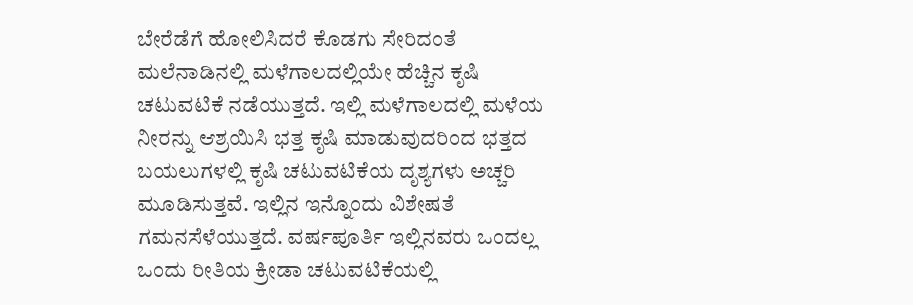ಬೇರೆಡೆಗೆ ಹೋಲಿಸಿದರೆ ಕೊಡಗು ಸೇರಿದಂತೆ ಮಲೆನಾಡಿನಲ್ಲಿ ಮಳೆಗಾಲದಲ್ಲಿಯೇ ಹೆಚ್ಚಿನ ಕೃಷಿ ಚಟುವಟಿಕೆ ನಡೆಯುತ್ತದೆ. ಇಲ್ಲಿ ಮಳೆಗಾಲದಲ್ಲಿ ಮಳೆಯ ನೀರನ್ನು ಆಶ್ರಯಿಸಿ ಭತ್ತ ಕೃಷಿ ಮಾಡುವುದರಿಂದ ಭತ್ತದ ಬಯಲುಗಳಲ್ಲಿ ಕೃಷಿ ಚಟುವಟಿಕೆಯ ದೃಶ್ಯಗಳು ಅಚ್ಚರಿ ಮೂಡಿಸುತ್ತವೆ. ಇಲ್ಲಿನ ಇನ್ನೊಂದು ವಿಶೇಷತೆ ಗಮನಸೆಳೆಯುತ್ತದೆ. ವರ್ಷಪೂರ್ತಿ ಇಲ್ಲಿನವರು ಒಂದಲ್ಲ ಒಂದು ರೀತಿಯ ಕ್ರೀಡಾ ಚಟುವಟಿಕೆಯಲ್ಲಿ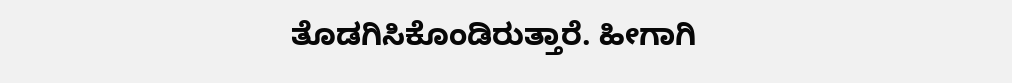ತೊಡಗಿಸಿಕೊಂಡಿರುತ್ತಾರೆ. ಹೀಗಾಗಿ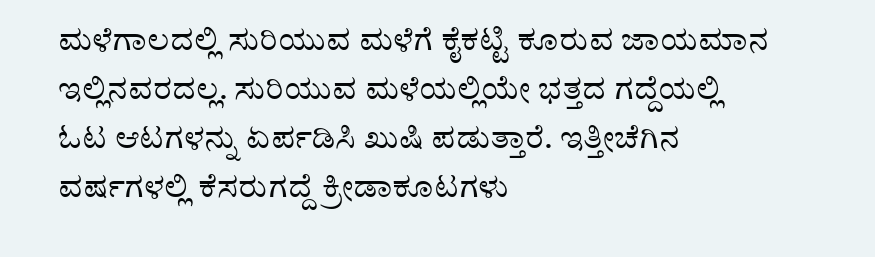ಮಳೆಗಾಲದಲ್ಲಿ ಸುರಿಯುವ ಮಳೆಗೆ ಕೈಕಟ್ಟಿ ಕೂರುವ ಜಾಯಮಾನ ಇಲ್ಲಿನವರದಲ್ಲ. ಸುರಿಯುವ ಮಳೆಯಲ್ಲಿಯೇ ಭತ್ತದ ಗದ್ದೆಯಲ್ಲಿ ಓಟ ಆಟಗಳನ್ನು ಏರ್ಪಡಿಸಿ ಖುಷಿ ಪಡುತ್ತಾರೆ. ಇತ್ತೀಚೆಗಿನ ವರ್ಷಗಳಲ್ಲಿ ಕೆಸರುಗದ್ದೆ ಕ್ರೀಡಾಕೂಟಗಳು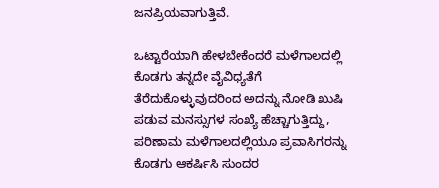ಜನಪ್ರಿಯವಾಗುತ್ತಿವೆ.

ಒಟ್ಟಾರೆಯಾಗಿ ಹೇಳಬೇಕೆಂದರೆ ಮಳೆಗಾಲದಲ್ಲಿ ಕೊಡಗು ತನ್ನದೇ ವೈವಿಧ್ಯತೆಗೆ ತೆರೆದುಕೊಳ್ಳುವುದರಿಂದ ಅದನ್ನು ನೋಡಿ ಖುಷಿ ಪಡುವ ಮನಸ್ಸುಗಳ ಸಂಖ್ಯೆ ಹೆಚ್ಚಾಗುತ್ತಿದ್ದು, ಪರಿಣಾಮ ಮಳೆಗಾಲದಲ್ಲಿಯೂ ಪ್ರವಾಸಿಗರನ್ನು ಕೊಡಗು ಆಕರ್ಷಿಸಿ ಸುಂದರ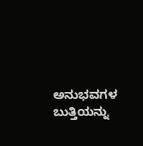ಅನುಭವಗಳ ಬುತ್ತಿಯನ್ನು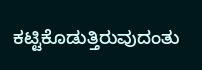ಕಟ್ಟಿಕೊಡುತ್ತಿರುವುದಂತು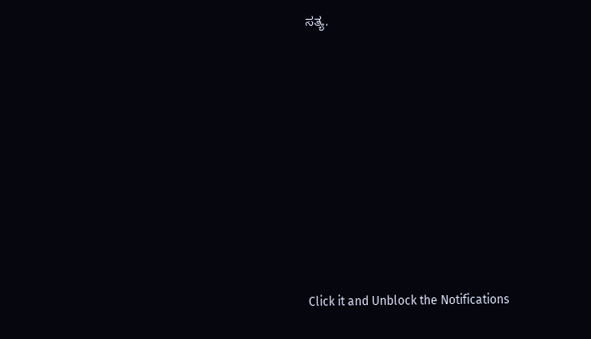ಸತ್ಯ.












Click it and Unblock the Notifications